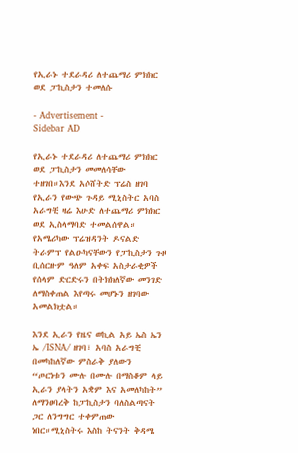የኢራኑ ተደራዳሪ ለተጨማሪ ምክክር ወደ ፓኪስታን ተመለሱ

- Advertisement -
Sidebar AD

የኢራኑ ተደራዳሪ ለተጨማሪ ምክክር ወደ ፓኪስታን መመለሳቸው ተዘገበ።እንደ አሶሸትድ ፕሬስ ዘገባ የኢራን የውጭ ጉዳይ ሚኒስትር አባስ አራግቺ ዛሬ እሁድ ለተጨማሪ ምክክር ወደ ኢስላማባድ ተመልሰዋል። የአሜሪካው ፕሬዝዳንት ዶናልድ ትራምፕ የልዑካናቸውን የፓኪስታን ጉዞ ቢሰርዙም ዓለም አቀፍ አስታራቂዎች የሰላም ድርድሩን በትክክለኛው መንገድ ለማስቀጠል እየጣሩ መሆኑን ዘገባው አመልክቷል።

እንደ ኢራን የዜና ወኪል አይ ኤስ ኤን ኤ /ISNA/ ዘገባ፣ አባስ አራግቺ በመካከለኛው ምስራቅ ያለውን “ጦርነቱን ሙሉ በሙሉ በማስቆም ላይ ኢራን ያላትን አቋም እና አመለካከት” ለማንፀባረቅ ከፓኪስታን ባለስልጣናት ጋር ለንግግር ተቀምጠው ነበር።ሚኒስትሩ እስከ ትናንት ቅዳሜ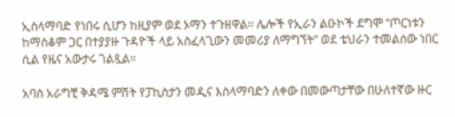ኢስላማባድ የነበሩ ሲሆን ከዚያም ወደ ኦማን ተጉዘዋል። ሌሎች የኢራን ልዑኮች ደግሞ “ጦርነቱን ከማስቆም ጋር በተያያዙ ጉዳዮች ላይ አስፈላጊውን መመሪያ ለማግኘት” ወደ ቴህራን ተመልሰው ነበር ሲል የዜና አውታሩ ገልጿል።

አባስ አራግቺ ቅዳሜ ምሽት የፓኪስታን መዲና እስላማባድን ለቀው በመውጣታቸው በሁለተኛው ዙር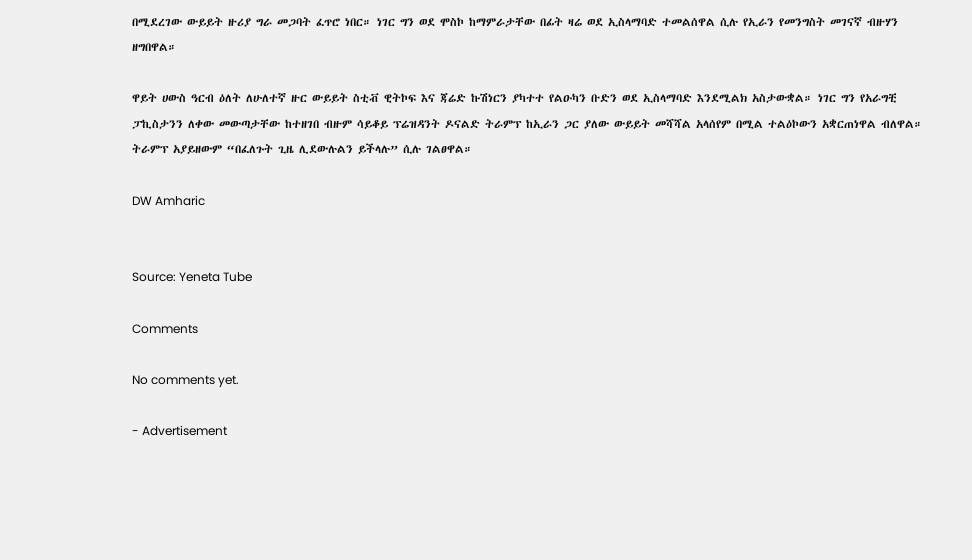በሚደረገው ውይይት ዙሪያ ግራ መጋባት ፈጥሮ ነበር። ነገር ግን ወደ ሞስኮ ከማምራታቸው በፊት ዛሬ ወደ ኢስላማባድ ተመልሰዋል ሲሉ የኢራን የመንግስት መገናኛ ብዙሃን ዘግበዋል።

ዋይት ሀውስ ዓርብ ዕለት ለሁለተኛ ዙር ውይይት ስቲቭ ዊትኮፍ እና ጃሬድ ኩሽነርን ያካተተ የልዑካን ቡድን ወደ ኢስላማባድ እንደሚልክ አስታውቋል። ነገር ግን የአራግቺ ፓኪስታንን ለቀው መውጣታቸው ከተዘገበ ብዙም ሳይቆይ ፕሬዝዳንት ዶናልድ ትራምፕ ከኢራን ጋር ያለው ውይይት መሻሻል አላሰየም በሚል ተልዕኮውን አቋርጠነዋል ብለዋል። ትራምፕ አያይዘውም “በፈለጉት ጊዜ ሊደውሉልን ይችላሉ” ሲሉ ገልፀዋል።

DW Amharic


Source: Yeneta Tube

Comments

No comments yet.

- Advertisement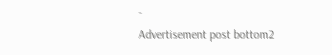-
Advertisement post bottom2